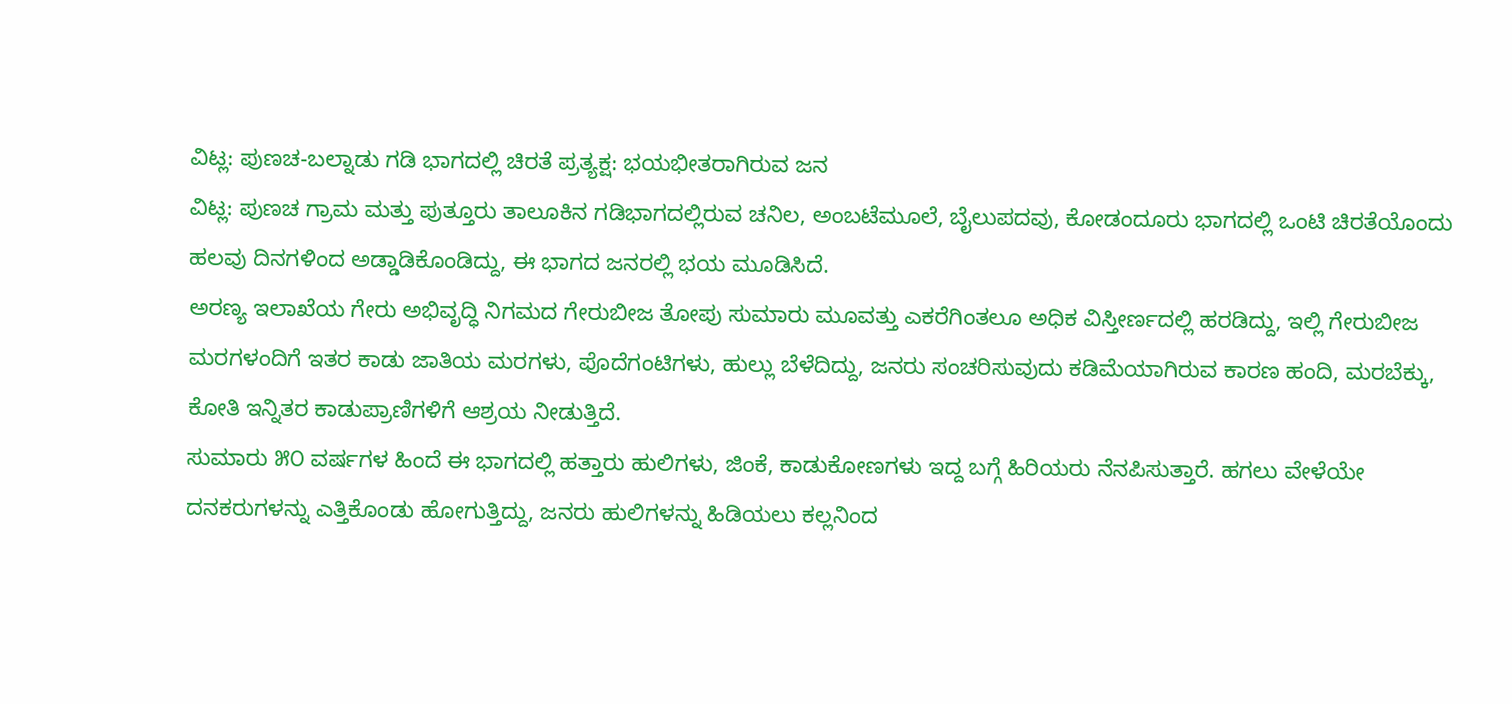ವಿಟ್ಲ: ಪುಣಚ-ಬಲ್ನಾಡು ಗಡಿ ಭಾಗದಲ್ಲಿ ಚಿರತೆ ಪ್ರತ್ಯಕ್ಷ: ಭಯಭೀತರಾಗಿರುವ ಜನ
ವಿಟ್ಲ: ಪುಣಚ ಗ್ರಾಮ ಮತ್ತು ಪುತ್ತೂರು ತಾಲೂಕಿನ ಗಡಿಭಾಗದಲ್ಲಿರುವ ಚನಿಲ, ಅಂಬಟೆಮೂಲೆ, ಬೈಲುಪದವು, ಕೋಡಂದೂರು ಭಾಗದಲ್ಲಿ ಒಂಟಿ ಚಿರತೆಯೊಂದು ಹಲವು ದಿನಗಳಿಂದ ಅಡ್ಡಾಡಿಕೊಂಡಿದ್ದು, ಈ ಭಾಗದ ಜನರಲ್ಲಿ ಭಯ ಮೂಡಿಸಿದೆ.
ಅರಣ್ಯ ಇಲಾಖೆಯ ಗೇರು ಅಭಿವೃದ್ಧಿ ನಿಗಮದ ಗೇರುಬೀಜ ತೋಪು ಸುಮಾರು ಮೂವತ್ತು ಎಕರೆಗಿಂತಲೂ ಅಧಿಕ ವಿಸ್ತೀರ್ಣದಲ್ಲಿ ಹರಡಿದ್ದು, ಇಲ್ಲಿ ಗೇರುಬೀಜ ಮರಗಳಂದಿಗೆ ಇತರ ಕಾಡು ಜಾತಿಯ ಮರಗಳು, ಪೊದೆಗಂಟಿಗಳು, ಹುಲ್ಲು ಬೆಳೆದಿದ್ದು, ಜನರು ಸಂಚರಿಸುವುದು ಕಡಿಮೆಯಾಗಿರುವ ಕಾರಣ ಹಂದಿ, ಮರಬೆಕ್ಕು, ಕೋತಿ ಇನ್ನಿತರ ಕಾಡುಪ್ರಾಣಿಗಳಿಗೆ ಆಶ್ರಯ ನೀಡುತ್ತಿದೆ.
ಸುಮಾರು ೫೦ ವರ್ಷಗಳ ಹಿಂದೆ ಈ ಭಾಗದಲ್ಲಿ ಹತ್ತಾರು ಹುಲಿಗಳು, ಜಿಂಕೆ, ಕಾಡುಕೋಣಗಳು ಇದ್ದ ಬಗ್ಗೆ ಹಿರಿಯರು ನೆನಪಿಸುತ್ತಾರೆ. ಹಗಲು ವೇಳೆಯೇ ದನಕರುಗಳನ್ನು ಎತ್ತಿಕೊಂಡು ಹೋಗುತ್ತಿದ್ದು, ಜನರು ಹುಲಿಗಳನ್ನು ಹಿಡಿಯಲು ಕಲ್ಲನಿಂದ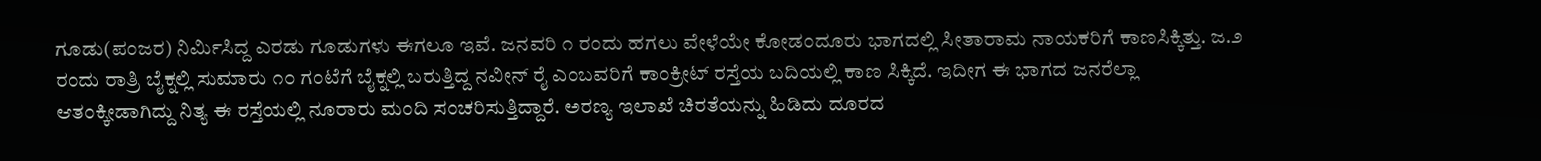ಗೂಡು(ಪಂಜರ) ನಿರ್ಮಿಸಿದ್ದ ಎರಡು ಗೂಡುಗಳು ಈಗಲೂ ಇವೆ. ಜನವರಿ ೧ ರಂದು ಹಗಲು ವೇಳೆಯೇ ಕೋಡಂದೂರು ಭಾಗದಲ್ಲಿ ಸೀತಾರಾಮ ನಾಯಕರಿಗೆ ಕಾಣಸಿಕ್ಕಿತ್ತು. ಜ.೨ ರಂದು ರಾತ್ರಿ ಬೈಕ್ನಲ್ಲಿ ಸುಮಾರು ೧೦ ಗಂಟೆಗೆ ಬೈಕ್ನಲ್ಲಿ ಬರುತ್ತಿದ್ದ ನವೀನ್ ರೈ ಎಂಬವರಿಗೆ ಕಾಂಕ್ರೀಟ್ ರಸ್ತೆಯ ಬದಿಯಲ್ಲಿ ಕಾಣ ಸಿಕ್ಕಿದೆ. ಇದೀಗ ಈ ಭಾಗದ ಜನರೆಲ್ಲಾ ಆತಂಕ್ಕೀಡಾಗಿದ್ದು ನಿತ್ಯ ಈ ರಸ್ತೆಯಲ್ಲಿ ನೂರಾರು ಮಂದಿ ಸಂಚರಿಸುತ್ತಿದ್ದಾರೆ. ಅರಣ್ಯ ಇಲಾಖೆ ಚಿರತೆಯನ್ನು ಹಿಡಿದು ದೂರದ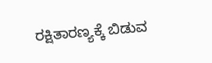ರಕ್ಷಿತಾರಣ್ಯಕ್ಕೆ ಬಿಡುವ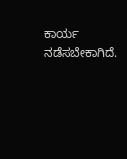ಕಾರ್ಯ ನಡೆಸಬೇಕಾಗಿದೆ.